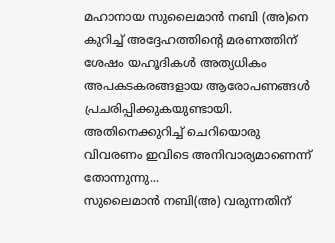മഹാനായ സുലൈമാൻ നബി (അ)നെ കുറിച്ച് അദ്ദേഹത്തിന്റെ മരണത്തിന് ശേഷം യഹൂദികൾ അത്യധികം അപകടകരങ്ങളായ ആരോപണങ്ങൾ പ്രചരിപ്പിക്കുകയുണ്ടായി. അതിനെക്കുറിച്ച് ചെറിയൊരു വിവരണം ഇവിടെ അനിവാര്യമാണെന്ന് തോന്നുന്നു...
സുലൈമാൻ നബി(അ) വരുന്നതിന്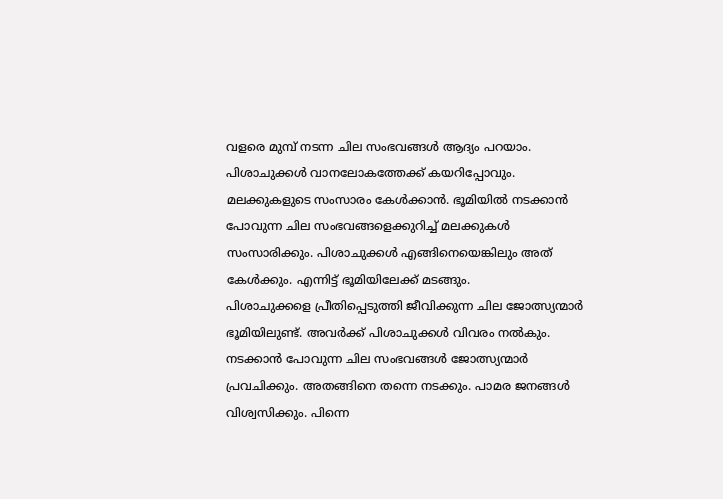വളരെ മുമ്പ് നടന്ന ചില സംഭവങ്ങൾ ആദ്യം പറയാം. പിശാചുക്കൾ വാനലോകത്തേക്ക് കയറിപ്പോവും. മലക്കുകളുടെ സംസാരം കേൾക്കാൻ. ഭൂമിയിൽ നടക്കാൻ പോവുന്ന ചില സംഭവങ്ങളെക്കുറിച്ച് മലക്കുകൾ സംസാരിക്കും. പിശാചുക്കൾ എങ്ങിനെയെങ്കിലും അത് കേൾക്കും. എന്നിട്ട് ഭൂമിയിലേക്ക് മടങ്ങും.
പിശാചുക്കളെ പ്രീതിപ്പെടുത്തി ജീവിക്കുന്ന ചില ജോത്സ്യന്മാർ ഭൂമിയിലുണ്ട്. അവർക്ക് പിശാചുക്കൾ വിവരം നൽകും. നടക്കാൻ പോവുന്ന ചില സംഭവങ്ങൾ ജോത്സ്യന്മാർ പ്രവചിക്കും. അതങ്ങിനെ തന്നെ നടക്കും. പാമര ജനങ്ങൾ വിശ്വസിക്കും. പിന്നെ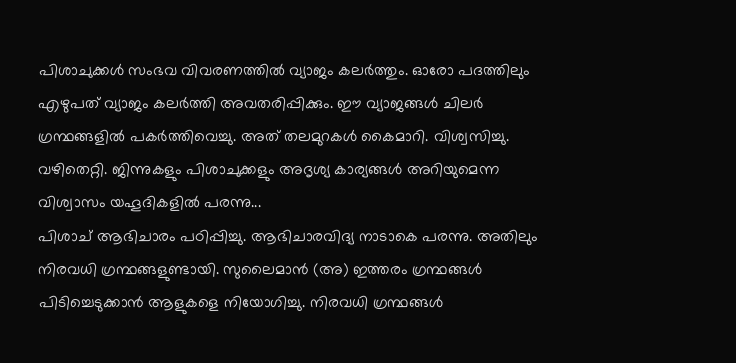പിശാചുക്കൾ സംഭവ വിവരണത്തിൽ വ്യാജം കലർത്തും. ഓരോ പദത്തിലും എഴുപത് വ്യാജം കലർത്തി അവതരിപ്പിക്കും. ഈ വ്യാജങ്ങൾ ചിലർ ഗ്രന്ഥങ്ങളിൽ പകർത്തിവെച്ചു. അത് തലമുറകൾ കൈമാറി. വിശ്വസിച്ചു. വഴിതെറ്റി. ജിന്നുകളും പിശാചുക്കളും അദൃശ്യ കാര്യങ്ങൾ അറിയുമെന്ന വിശ്വാസം യഹൂദികളിൽ പരന്നു...
പിശാച് ആഭിചാരം പഠിപ്പിച്ചു. ആഭിചാരവിദ്യ നാടാകെ പരന്നു. അതിലും നിരവധി ഗ്രന്ഥങ്ങളുണ്ടായി. സുലൈമാൻ (അ) ഇത്തരം ഗ്രന്ഥങ്ങൾ പിടിച്ചെടുക്കാൻ ആളുകളെ നിയോഗിച്ചു. നിരവധി ഗ്രന്ഥങ്ങൾ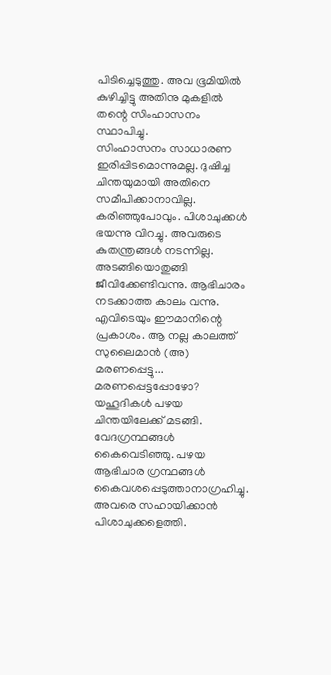പിടിച്ചെടുത്തു. അവ ഭൂമിയിൽ കുഴിച്ചിട്ടു അതിനു മുകളിൽ തന്റെ സിംഹാസനം സ്ഥാപിച്ചു.
സിംഹാസനം സാധാരണ ഇരിപ്പിടമൊന്നുമല്ല. ദുഷിച്ച ചിന്തയുമായി അതിനെ സമീപിക്കാനാവില്ല. കരിഞ്ഞുപോവും. പിശാചുക്കൾ ഭയന്നു വിറച്ചു. അവരുടെ കുതന്ത്രങ്ങൾ നടന്നില്ല. അടങ്ങിയൊതുങ്ങി ജീവിക്കേണ്ടിവന്നു. ആഭിചാരം നടക്കാത്ത കാലം വന്നു. എവിടെയും ഈമാനിന്റെ പ്രകാശം. ആ നല്ല കാലത്ത് സുലൈമാൻ (അ) മരണപ്പെട്ടു...
മരണപ്പെട്ടപ്പോഴോ? യഹൂദികൾ പഴയ ചിന്തയിലേക്ക് മടങ്ങി. വേദഗ്രന്ഥങ്ങൾ കൈവെടിഞ്ഞു. പഴയ ആഭിചാര ഗ്രന്ഥങ്ങൾ കൈവശപ്പെടുത്താനാഗ്രഹിച്ചു. അവരെ സഹായിക്കാൻ പിശാചുക്കളെത്തി.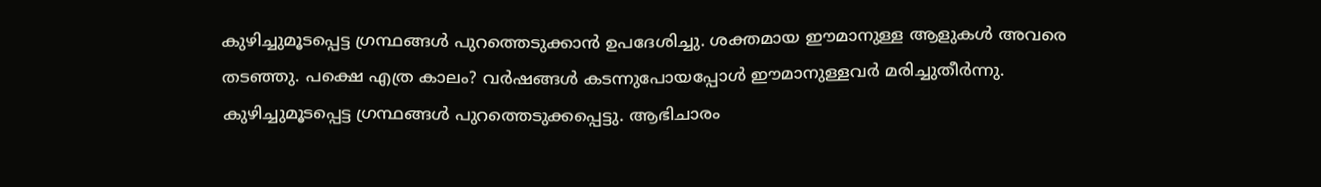കുഴിച്ചുമൂടപ്പെട്ട ഗ്രന്ഥങ്ങൾ പുറത്തെടുക്കാൻ ഉപദേശിച്ചു. ശക്തമായ ഈമാനുള്ള ആളുകൾ അവരെ തടഞ്ഞു. പക്ഷെ എത്ര കാലം? വർഷങ്ങൾ കടന്നുപോയപ്പോൾ ഈമാനുള്ളവർ മരിച്ചുതീർന്നു.
കുഴിച്ചുമൂടപ്പെട്ട ഗ്രന്ഥങ്ങൾ പുറത്തെടുക്കപ്പെട്ടു. ആഭിചാരം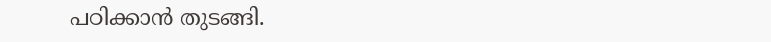പഠിക്കാൻ തുടങ്ങി.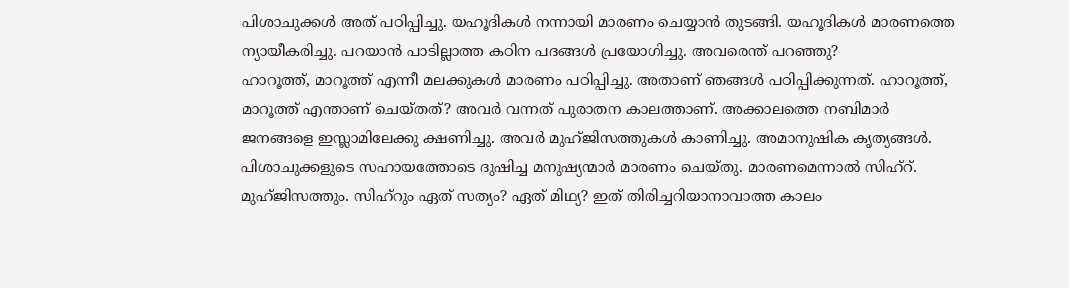പിശാചുക്കൾ അത് പഠിപ്പിച്ചു. യഹൂദികൾ നന്നായി മാരണം ചെയ്യാൻ തുടങ്ങി. യഹൂദികൾ മാരണത്തെ ന്യായീകരിച്ചു. പറയാൻ പാടില്ലാത്ത കഠിന പദങ്ങൾ പ്രയോഗിച്ചു. അവരെന്ത് പറഞ്ഞു?
ഹാറൂത്ത്, മാറൂത്ത് എന്നീ മലക്കുകൾ മാരണം പഠിപ്പിച്ചു. അതാണ് ഞങ്ങൾ പഠിപ്പിക്കുന്നത്. ഹാറൂത്ത്, മാറൂത്ത് എന്താണ് ചെയ്തത്? അവർ വന്നത് പുരാതന കാലത്താണ്. അക്കാലത്തെ നബിമാർ ജനങ്ങളെ ഇസ്ലാമിലേക്കു ക്ഷണിച്ചു. അവർ മുഹ്ജിസത്തുകൾ കാണിച്ചു. അമാനുഷിക കൃത്യങ്ങൾ.
പിശാചുക്കളുടെ സഹായത്തോടെ ദുഷിച്ച മനുഷ്യന്മാർ മാരണം ചെയ്തു. മാരണമെന്നാൽ സിഹ്റ്. മുഹ്ജിസത്തും. സിഹ്റും ഏത് സത്യം? ഏത് മിഥ്യ? ഇത് തിരിച്ചറിയാനാവാത്ത കാലം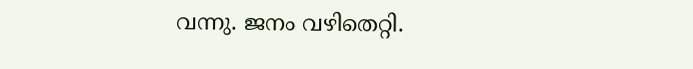വന്നു. ജനം വഴിതെറ്റി.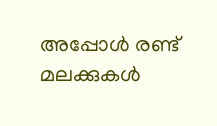അപ്പോൾ രണ്ട് മലക്കുകൾ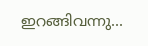ഇറങ്ങിവന്നു...